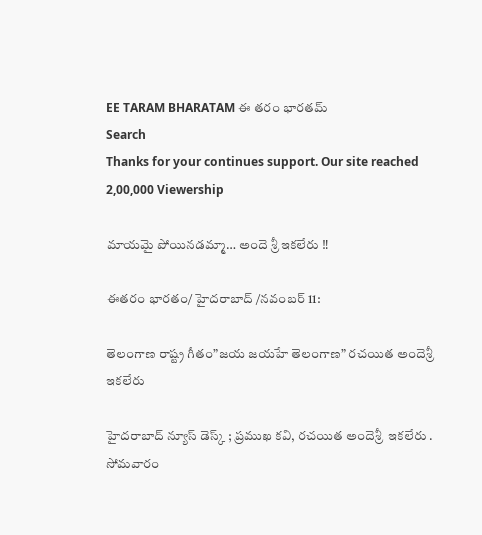EE TARAM BHARATAM ఈ తరం భారతమ్
Search
Thanks for your continues support. Our site reached 2,00,000 Viewership

మాయమై పోయినడమ్మా… అందె శ్రీ ఇకలేరు ‼

ఈతరం భారతం/ హైదరాబాద్ /నవంబర్ 11:

తెలంగాణ రాష్ట్ర గీతం”జయ జయహే తెలంగాణ” రచయిత అందెశ్రీ  ఇకలేరు

హైదరాబాద్ న్యూస్ డెస్క్ ; ప్రముఖ కవి, రచయిత అందెశ్రీ  ఇకలేరు . సోమవారం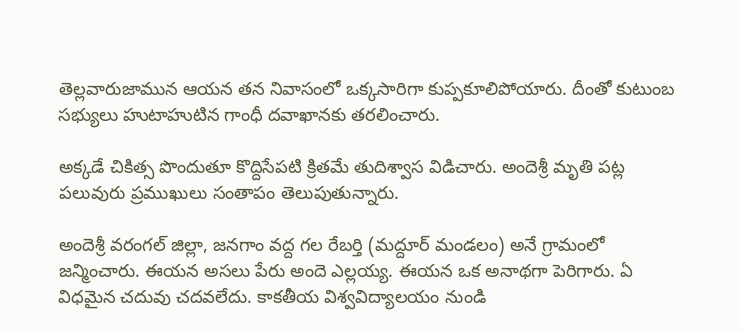తెల్లవారుజామున ఆయన తన నివాసంలో ఒక్కసారిగా కుప్పకూలిపోయారు. దీంతో కుటుంబ సభ్యులు హుటాహుటిన గాంధీ దవాఖానకు తరలించారు.

అక్కడే చికిత్స పొందుతూ కొద్దిసేపటి క్రితమే తుదిశ్వాస విడిచారు. అందెశ్రీ మృతి పట్ల పలువురు ప్రముఖులు సంతాపం తెలుపుతున్నారు.

అందెశ్రీ వరంగల్ జిల్లా, జనగాం వద్ద గల రేబర్తి (మద్దూర్ మండలం) అనే గ్రామంలో జన్మించారు. ఈయన అసలు పేరు అందె ఎల్లయ్య. ఈయన ఒక అనాథగా పెరిగారు. ఏ విధమైన చదువు చదవలేదు. కాకతీయ విశ్వవిద్యాలయం నుండి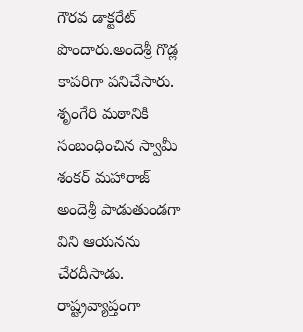గౌరవ డాక్టరేట్ పొందారు.అందెశ్రీ గొడ్ల కాపరిగా పనిచేసారు. శృంగేరి మఠానికి సంబంధించిన స్వామీ శంకర్ మహారాజ్ అందెశ్రీ పాడుతుండగా విని ఆయనను చేరదీసాడు. రాష్ట్రవ్యాప్తంగా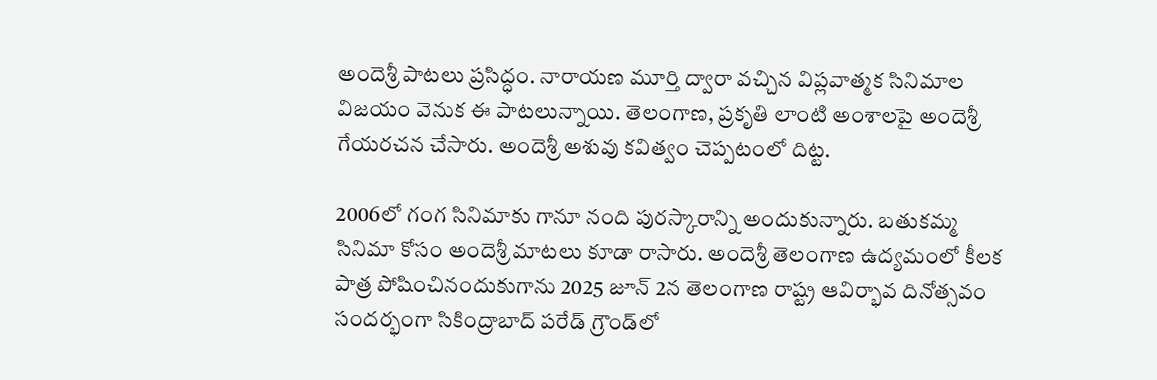అందెశ్రీ పాటలు ప్రసిద్ధం. నారాయణ మూర్తి ద్వారా వచ్చిన విప్లవాత్మక సినిమాల విజయం వెనుక ఈ పాటలున్నాయి. తెలంగాణ, ప్రకృతి లాంటి అంశాలపై అందెశ్రీ గేయరచన చేసారు. అందెశ్రీ అశువు కవిత్వం చెప్పటంలో దిట్ట.

2006లో గంగ సినిమాకు గానూ నంది పురస్కారాన్ని అందుకున్నారు. బతుకమ్మ సినిమా కోసం అందెశ్రీ మాటలు కూడా రాసారు. అందెశ్రీ తెలంగాణ ఉద్యమంలో కీలక పాత్ర పోషించినందుకుగాను 2025 జూన్ 2న తెలంగాణ రాష్ట్ర ఆవిర్భావ దినోత్సవం సందర్భంగా సికింద్రాబాద్‌ పరేడ్‌ గ్రౌండ్‌లో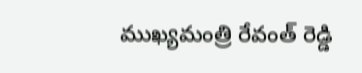ముఖ్యమంత్రి రేవంత్ రెడ్డి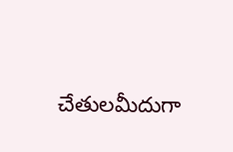చేతులమీదుగా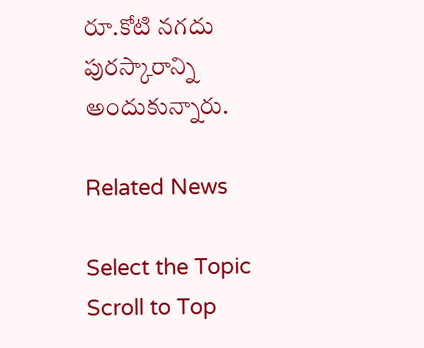రూ.కోటి నగదు పురస్కారాన్ని అందుకున్నారు.

Related News

Select the Topic
Scroll to Top